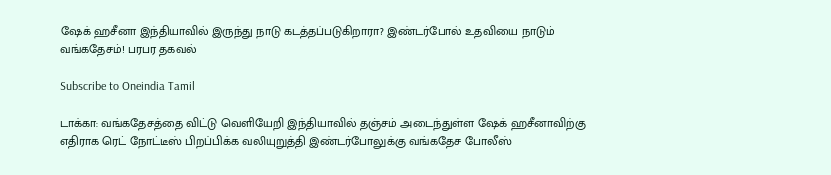ஷேக் ஹசீனா இந்தியாவில் இருந்து நாடு கடத்தப்படுகிறாரா? இண்டர்போல் உதவியை நாடும் வங்கதேசம்! பரபர தகவல்

Subscribe to Oneindia Tamil

டாக்கா: வங்கதேசத்தை விட்டு வெளியேறி இந்தியாவில் தஞ்சம் அடைந்துள்ள ஷேக் ஹசீனாவிற்கு எதிராக ரெட் நோட்டீஸ் பிறப்பிக்க வலியுறுத்தி இண்டர்போலுக்கு வங்கதேச போலீஸ்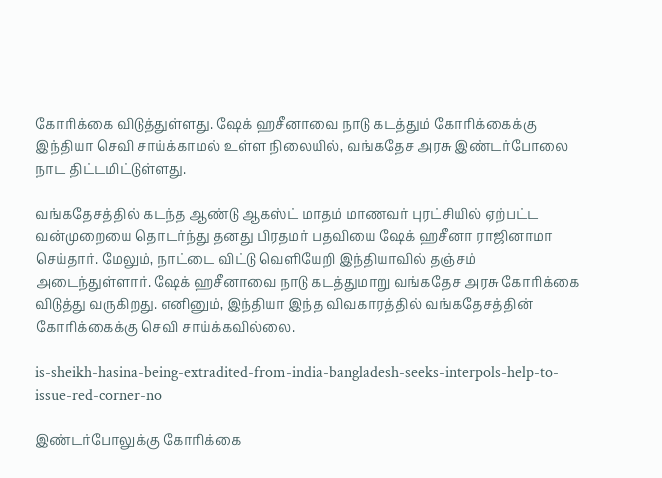கோரிக்கை விடுத்துள்ளது. ஷேக் ஹசீனாவை நாடு கடத்தும் கோரிக்கைக்கு இந்தியா செவி சாய்க்காமல் உள்ள நிலையில், வங்கதேச அரசு இண்டர்போலை நாட திட்டமிட்டுள்ளது.

வங்கதேசத்தில் கடந்த ஆண்டு ஆகஸ்ட் மாதம் மாணவர் புரட்சியில் ஏற்பட்ட வன்முறையை தொடர்ந்து தனது பிரதமர் பதவியை ஷேக் ஹசீனா ராஜினாமா செய்தார். மேலும், நாட்டை விட்டு வெளியேறி இந்தியாவில் தஞ்சம் அடைந்துள்ளார். ஷேக் ஹசீனாவை நாடு கடத்துமாறு வங்கதேச அரசு கோரிக்கை விடுத்து வருகிறது. எனினும், இந்தியா இந்த விவகாரத்தில் வங்கதேசத்தின் கோரிக்கைக்கு செவி சாய்க்கவில்லை.

is-sheikh-hasina-being-extradited-from-india-bangladesh-seeks-interpols-help-to-issue-red-corner-no

இண்டர்போலுக்கு கோரிக்கை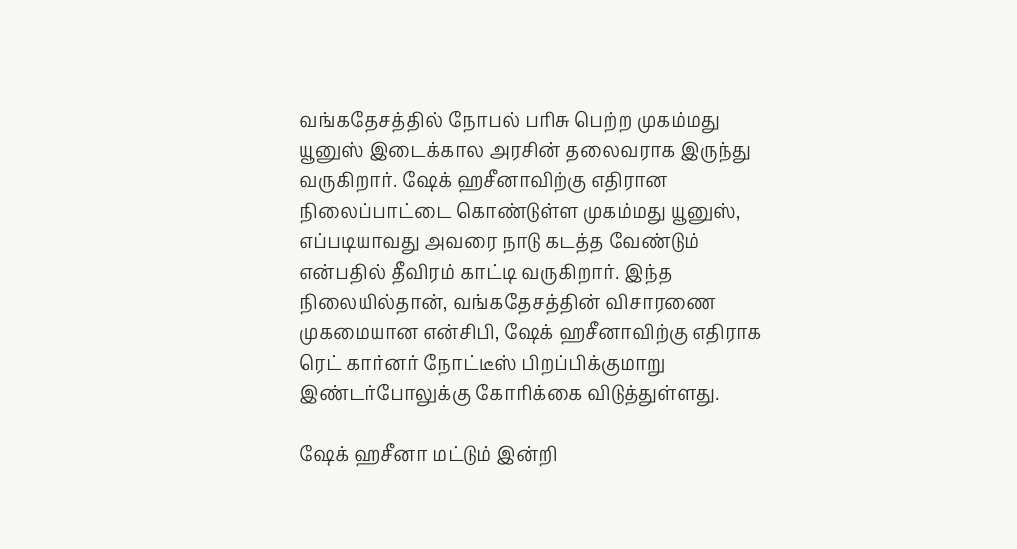வங்கதேசத்தில் நோபல் பரிசு பெற்ற முகம்மது யூனுஸ் இடைக்கால அரசின் தலைவராக இருந்து வருகிறார். ஷேக் ஹசீனாவிற்கு எதிரான நிலைப்பாட்டை கொண்டுள்ள முகம்மது யூனுஸ், எப்படியாவது அவரை நாடு கடத்த வேண்டும் என்பதில் தீவிரம் காட்டி வருகிறார். இந்த நிலையில்தான், வங்கதேசத்தின் விசாரணை முகமையான என்சிபி, ஷேக் ஹசீனாவிற்கு எதிராக ரெட் கார்னர் நோட்டீஸ் பிறப்பிக்குமாறு இண்டர்போலுக்கு கோரிக்கை விடுத்துள்ளது.

ஷேக் ஹசீனா மட்டும் இன்றி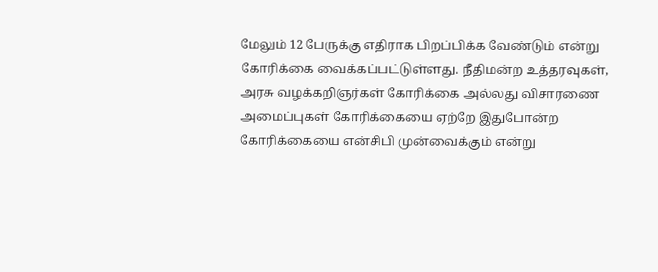மேலும் 12 பேருக்கு எதிராக பிறப்பிக்க வேண்டும் என்று கோரிக்கை வைக்கப்பட்டுள்ளது. நீதிமன்ற உத்தரவுகள், அரசு வழக்கறிஞர்கள் கோரிக்கை அல்லது விசாரணை அமைப்புகள் கோரிக்கையை ஏற்றே இதுபோன்ற கோரிக்கையை என்சிபி முன்வைக்கும் என்று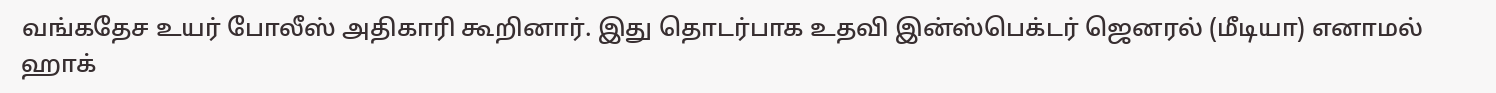வங்கதேச உயர் போலீஸ் அதிகாரி கூறினார். இது தொடர்பாக உதவி இன்ஸ்பெக்டர் ஜெனரல் (மீடியா) எனாமல் ஹாக்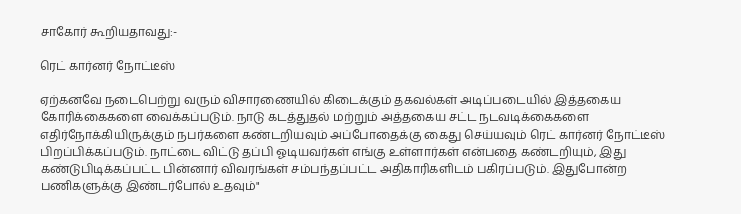சாகோர் கூறியதாவது:-

ரெட் கார்னர் நோட்டீஸ்

ஏற்கனவே நடைபெற்று வரும் விசாரணையில் கிடைக்கும் தகவல்கள் அடிப்படையில் இத்தகைய கோரிக்கைகளை வைக்கப்படும். நாடு கடத்துதல் மற்றும் அத்தகைய சட்ட நடவடிக்கைகளை எதிர்நோக்கியிருக்கும் நபர்களை கண்டறியவும் அப்போதைக்கு கைது செய்யவும் ரெட் கார்னர் நோட்டீஸ் பிறப்பிக்கப்படும். நாட்டை விட்டு தப்பி ஓடியவர்கள் எங்கு உள்ளார்கள் என்பதை கண்டறியும், இது கண்டுபிடிக்கப்பட்ட பின்னார் விவரங்கள் சம்பந்தப்பட்ட அதிகாரிகளிடம் பகிரப்படும். இதுபோன்ற பணிகளுக்கு இண்டர்போல் உதவும்"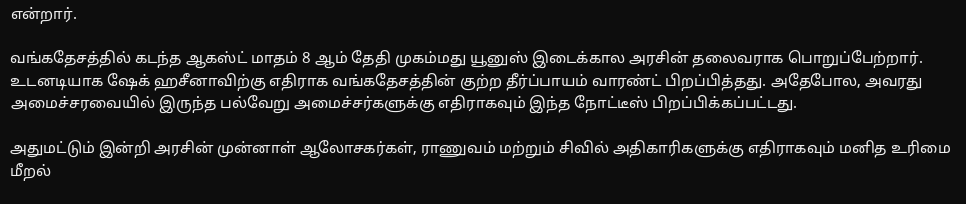என்றார்.

வங்கதேசத்தில் கடந்த ஆகஸ்ட் மாதம் 8 ஆம் தேதி முகம்மது யூனுஸ் இடைக்கால அரசின் தலைவராக பொறுப்பேற்றார். உடனடியாக ஷேக் ஹசீனாவிற்கு எதிராக வங்கதேசத்தின் குற்ற தீர்ப்பாயம் வாரண்ட் பிறப்பித்தது. அதேபோல, அவரது அமைச்சரவையில் இருந்த பல்வேறு அமைச்சர்களுக்கு எதிராகவும் இந்த நோட்டீஸ் பிறப்பிக்கப்பட்டது.

அதுமட்டும் இன்றி அரசின் முன்னாள் ஆலோசகர்கள், ராணுவம் மற்றும் சிவில் அதிகாரிகளுக்கு எதிராகவும் மனித உரிமை மீறல்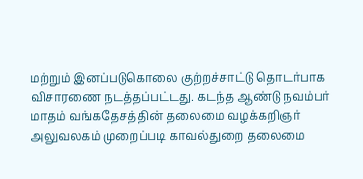மற்றும் இனப்படுகொலை குற்றச்சாட்டு தொடர்பாக விசாரணை நடத்தப்பட்டது. கடந்த ஆண்டு நவம்பர் மாதம் வங்கதேசத்தின் தலைமை வழக்கறிஞர் அலுவலகம் முறைப்படி காவல்துறை தலைமை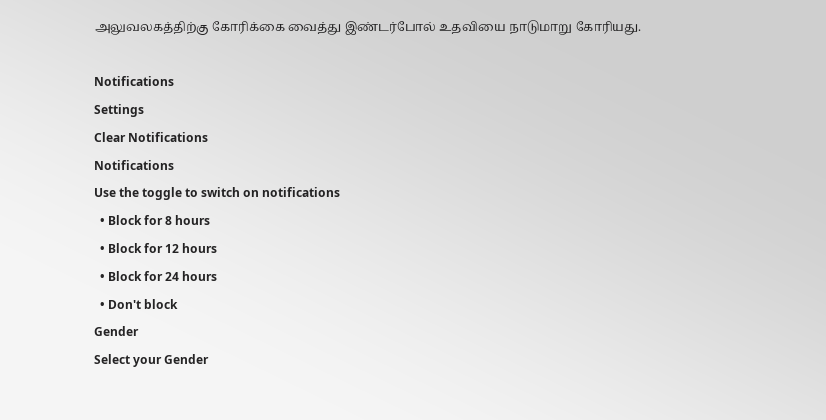அலுவலகத்திற்கு கோரிக்கை வைத்து இண்டர்போல் உதவியை நாடுமாறு கோரியது.

Notifications
Settings
Clear Notifications
Notifications
Use the toggle to switch on notifications
  • Block for 8 hours
  • Block for 12 hours
  • Block for 24 hours
  • Don't block
Gender
Select your Gender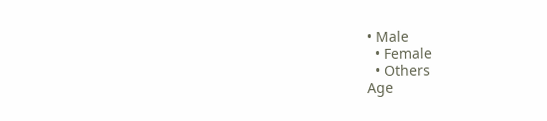• Male
  • Female
  • Others
Age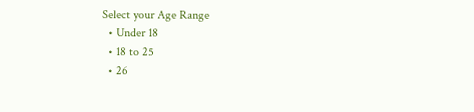Select your Age Range
  • Under 18
  • 18 to 25
  • 26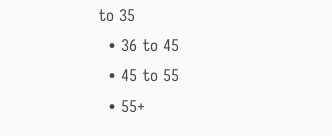to 35
  • 36 to 45
  • 45 to 55
  • 55+